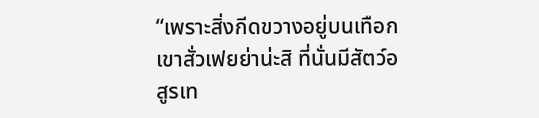“เพราะสิ่งกีดขวางอยู่บนเทือกเขาสั่วเฟยย่าน่ะสิ ที่นั่นมีสัตว์อสูรเท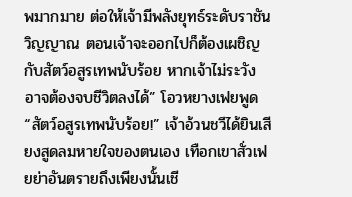พมากมาย ต่อให้เจ้ามีพลังยุทธ์ระดับราชันวิญญาณ ตอนเจ้าจะออกไปก็ต้องเผชิญกับสัตว์อสูรเทพนับร้อย หากเจ้าไม่ระวัง อาจต้องจบชีวิตลงได้” โอวหยางเฟยพูด
“สัตว์อสูรเทพนับร้อย!” เจ้าอ้วนชวีได้ยินเสียงสูดลมหายใจของตนเอง เทือกเขาสั่วเฟยย่าอันตรายถึงเพียงนั้นเชี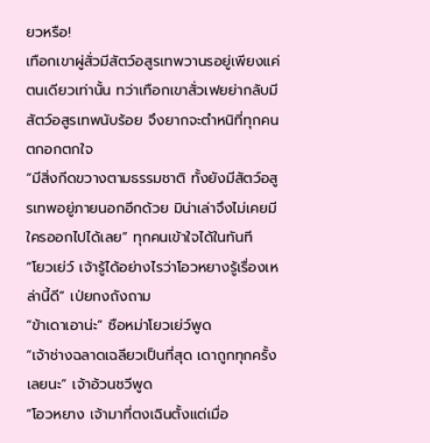ยวหรือ!
เทือกเขาผู่สั่วมีสัตว์อสูรเทพวานรอยู่เพียงแค่ตนเดียวเท่านั้น ทว่าเทือกเขาสั่วเฟยย่ากลับมีสัตว์อสูรเทพนับร้อย จึงยากจะตำหนิที่ทุกคนตกอกตกใจ
“มีสิ่งกีดขวางตามธรรมชาติ ทั้งยังมีสัตว์อสูรเทพอยู่ภายนอกอีกด้วย มิน่าเล่าจึงไม่เคยมีใครออกไปได้เลย” ทุกคนเข้าใจได้ในทันที
“โยวเย่ว์ เจ้ารู้ได้อย่างไรว่าโอวหยางรู้เรื่องเหล่านี้ดี” เป่ยกงถังถาม
“ข้าเดาเอาน่ะ” ซือหม่าโยวเย่ว์พูด
“เจ้าช่างฉลาดเฉลียวเป็นที่สุด เดาถูกทุกครั้งเลยนะ” เจ้าอ้วนชวีพูด
“โอวหยาง เจ้ามาที่ตงเฉินตั้งแต่เมื่อ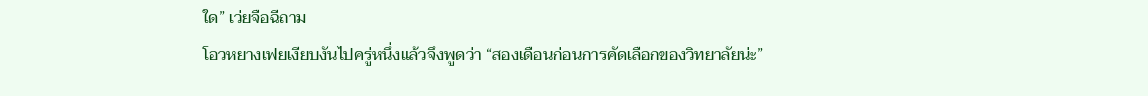ใด” เว่ยจือฉีถาม
โอวหยางเฟยเงียบงันไปครู่หนึ่งแล้วจึงพูดว่า “สองเดือนก่อนการคัดเลือกของวิทยาลัยน่ะ”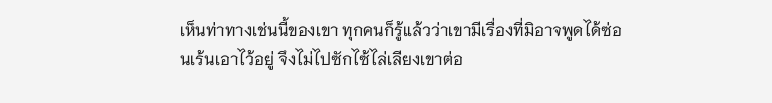เห็นท่าทางเช่นนี้ของเขา ทุกคนก็รู้แล้วว่าเขามีเรื่องที่มิอาจพูดได้ซ่อนเร้นเอาไว้อยู่ จึงไม่ไปซักไซ้ไล่เลียงเขาต่อ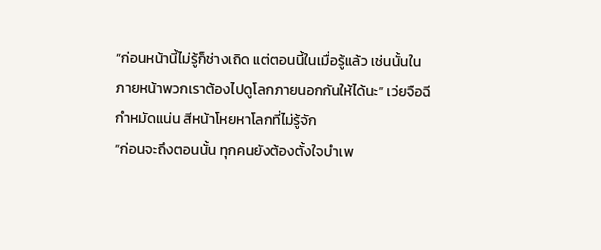“ก่อนหน้านี้ไม่รู้ก็ช่างเถิด แต่ตอนนี้ในเมื่อรู้แล้ว เช่นนั้นในภายหน้าพวกเราต้องไปดูโลกภายนอกกันให้ได้นะ” เว่ยจือฉีกำหมัดแน่น สีหน้าโหยหาโลกที่ไม่รู้จัก
“ก่อนจะถึงตอนนั้น ทุกคนยังต้องตั้งใจบำเพ